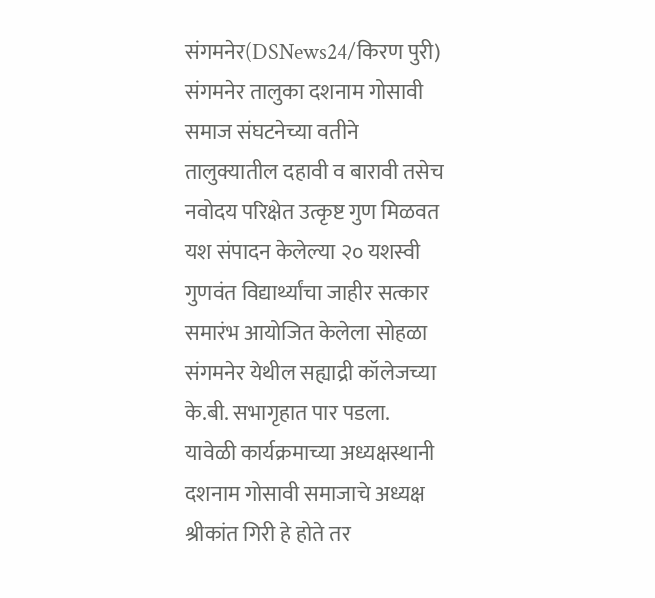संगमनेर(DSNews24/किरण पुरी) संगमनेर तालुका दशनाम गोसावी समाज संघटनेच्या वतीने तालुक्यातील दहावी व बारावी तसेच नवोदय परिक्षेत उत्कृष्ट गुण मिळवत यश संपादन केलेल्या २० यशस्वी गुणवंत विद्यार्थ्यांचा जाहीर सत्कार समारंभ आयोजित केलेला सोहळा संगमनेर येथील सह्याद्री कॉलेजच्या के.बी. सभागृहात पार पडला.
यावेळी कार्यक्रमाच्या अध्यक्षस्थानी दशनाम गोसावी समाजाचे अध्यक्ष श्रीकांत गिरी हे होते तर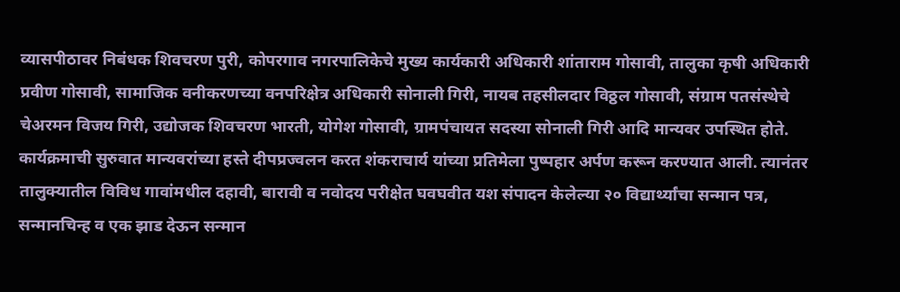व्यासपीठावर निबंधक शिवचरण पुरी, कोपरगाव नगरपालिकेचे मुख्य कार्यकारी अधिकारी शांताराम गोसावी, तालुका कृषी अधिकारी प्रवीण गोसावी, सामाजिक वनीकरणच्या वनपरिक्षेत्र अधिकारी सोनाली गिरी, नायब तहसीलदार विठ्ठल गोसावी, संग्राम पतसंस्थेचे चेअरमन विजय गिरी, उद्योजक शिवचरण भारती, योगेश गोसावी, ग्रामपंचायत सदस्या सोनाली गिरी आदि मान्यवर उपस्थित होते.
कार्यक्रमाची सुरुवात मान्यवरांच्या हस्ते दीपप्रज्वलन करत शंकराचार्य यांच्या प्रतिमेला पुष्पहार अर्पण करून करण्यात आली. त्यानंतर तालुक्यातील विविध गावांमधील दहावी, बारावी व नवोदय परीक्षेत घवघवीत यश संपादन केलेल्या २० विद्यार्थ्यांचा सन्मान पत्र, सन्मानचिन्ह व एक झाड देऊन सन्मान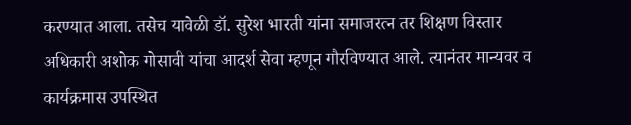करण्यात आला. तसेच यावेळी डॉ. सुरेश भारती यांना समाजरत्न तर शिक्षण विस्तार अधिकारी अशोक गोसावी यांचा आदर्श सेवा म्हणून गौरविण्यात आले. त्यानंतर मान्यवर व कार्यक्रमास उपस्थित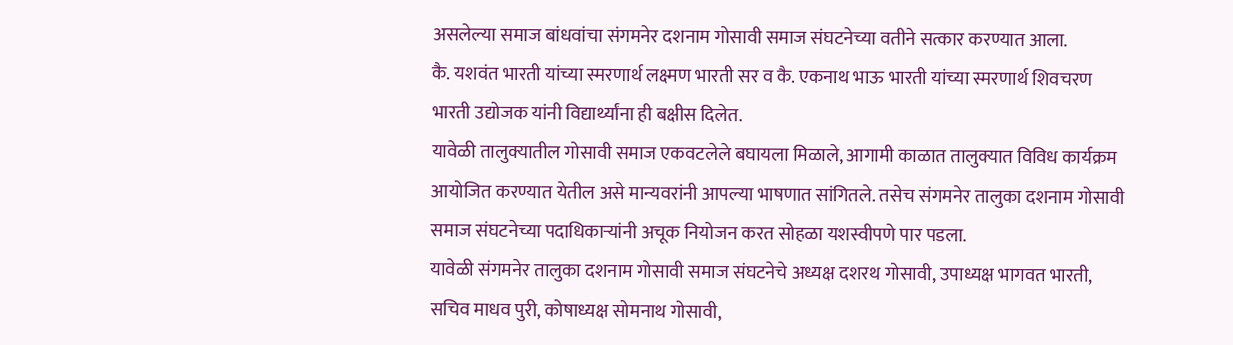असलेल्या समाज बांधवांचा संगमनेर दशनाम गोसावी समाज संघटनेच्या वतीने सत्कार करण्यात आला.
कै. यशवंत भारती यांच्या स्मरणार्थ लक्ष्मण भारती सर व कै. एकनाथ भाऊ भारती यांच्या स्मरणार्थ शिवचरण भारती उद्योजक यांनी विद्यार्थ्यांना ही बक्षीस दिलेत.
यावेळी तालुक्यातील गोसावी समाज एकवटलेले बघायला मिळाले, आगामी काळात तालुक्यात विविध कार्यक्रम आयोजित करण्यात येतील असे मान्यवरांनी आपल्या भाषणात सांगितले. तसेच संगमनेर तालुका दशनाम गोसावी समाज संघटनेच्या पदाधिकाऱ्यांनी अचूक नियोजन करत सोहळा यशस्वीपणे पार पडला.
यावेळी संगमनेर तालुका दशनाम गोसावी समाज संघटनेचे अध्यक्ष दशरथ गोसावी, उपाध्यक्ष भागवत भारती, सचिव माधव पुरी, कोषाध्यक्ष सोमनाथ गोसावी,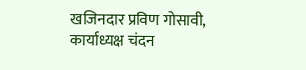खजिनदार प्रविण गोसावी, कार्याध्यक्ष चंदन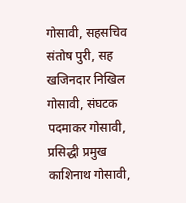गोसावी, सहसचिव संतोष पुरी, सह खजिनदार निखिल गोसावी, संघटक पदमाकर गोसावी, प्रसिद्धी प्रमुख काशिनाथ गोसावी,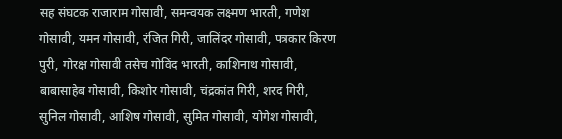सह संघटक राजाराम गोसावी, समन्वयक लक्ष्मण भारती, गणेश गोसावी, यमन गोसावी, रंजित गिरी, जालिंदर गोसावी, पत्रकार किरण पुरी, गोरक्ष गोसावी तसेच गोविंद भारती, काशिनाथ गोसावी, बाबासाहेब गोसावी, किशोर गोसावी, चंद्रकांत गिरी, शरद गिरी, सुनिल गोसावी, आशिष गोसावी, सुमित गोसावी, योगेश गोसावी,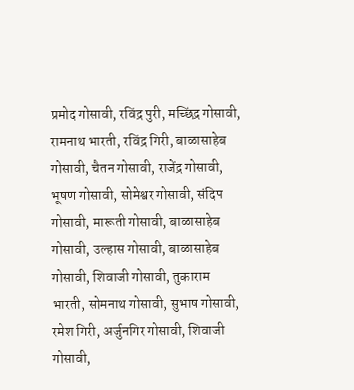प्रमोद गोसावी, रविंद्र पुरी, मच्छिंद्र गोसावी, रामनाथ भारती, रविंद्र गिरी, बाळासाहेब गोसावी, चैतन गोसावी, राजेंद्र गोसावी, भूषण गोसावी, सोमेश्वर गोसावी, संदिप गोसावी, मारूती गोसावी, बाळासाहेब गोसावी, उल्हास गोसावी, बाळासाहेब गोसावी, शिवाजी गोसावी, तुकाराम भारती, सोमनाथ गोसावी, सुभाष गोसावी, रमेश गिरी, अर्जुनगिर गोसावी, शिवाजी गोसावी,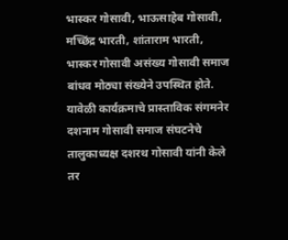भास्कर गोसावी, भाऊसाहेब गोसावी, मच्छिंद्र भारती, शांताराम भारती, भास्कर गोसावी असंख्य गोसावी समाज बांधव मोठ्या संख्येने उपस्थित होते.
यावेळी कार्यक्रमाचे प्रास्ताविक संगमनेर दशनाम गोसावी समाज संघटनेचे तालुकाध्यक्ष दशरथ गोसावी यांनी केले तर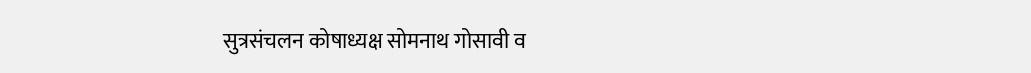सुत्रसंचलन कोषाध्यक्ष सोमनाथ गोसावी व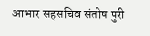आभार सहसचिव संतोष पुरी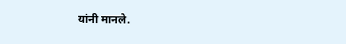यांनी मानले.